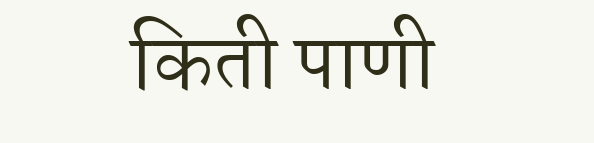किती पाणी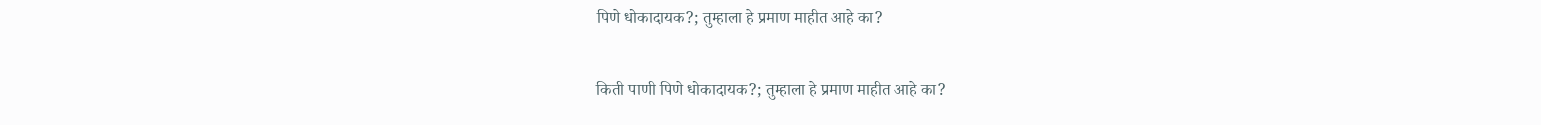पिणे धोकादायक?; तुम्हाला हे प्रमाण माहीत आहे का?

किती पाणी पिणे धोकादायक?; तुम्हाला हे प्रमाण माहीत आहे का?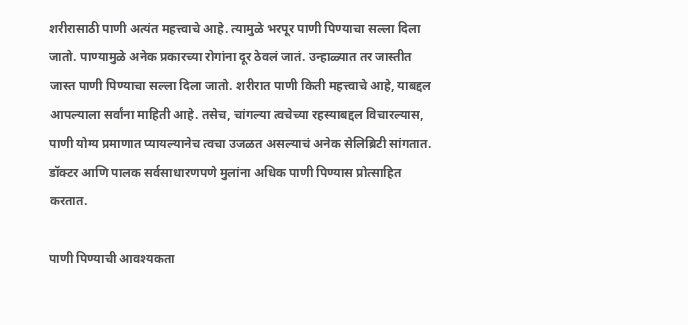शरीरासाठी पाणी अत्यंत महत्त्वाचे आहे. त्यामुळे भरपूर पाणी पिण्याचा सल्ला दिला जातो. पाण्यामुळे अनेक प्रकारच्या रोगांना दूर ठेवलं जातं. उन्हाळ्यात तर जास्तीत जास्त पाणी पिण्याचा सल्ला दिला जातो. शरीरात पाणी किती महत्त्वाचे आहे, याबद्दल आपल्याला सर्वांना माहिती आहे. तसेच, चांगल्या त्वचेच्या रहस्याबद्दल विचारल्यास, पाणी योग्य प्रमाणात प्यायल्यानेच त्वचा उजळत असल्याचं अनेक सेलिब्रिटी सांगतात. डॉक्टर आणि पालक सर्वसाधारणपणे मुलांना अधिक पाणी पिण्यास प्रोत्साहित करतात.

पाणी पिण्याची आवश्यकता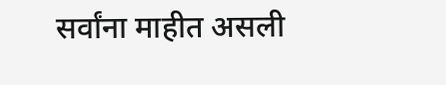सर्वांना माहीत असली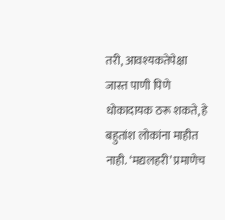तरी, आवश्यकतेपेक्षा जास्त पाणी पिणे धोकादायक ठरू शकते, हे बहुतांश लोकांना माहीत नाही. ‘मद्यलहरी’ प्रमाणेच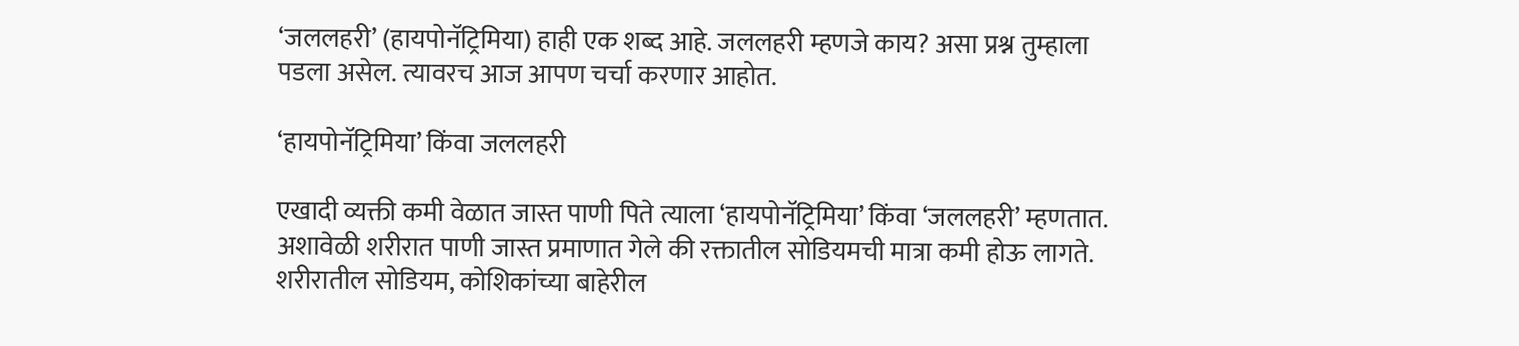‘जललहरी’ (हायपोनॅट्रिमिया) हाही एक शब्द आहे. जललहरी म्हणजे काय? असा प्रश्न तुम्हाला पडला असेल. त्यावरच आज आपण चर्चा करणार आहोत.

‘हायपोनॅट्रिमिया’ किंवा जललहरी

एखादी व्यक्ती कमी वेळात जास्त पाणी पिते त्याला ‘हायपोनॅट्रिमिया’ किंवा ‘जललहरी’ म्हणतात. अशावेळी शरीरात पाणी जास्त प्रमाणात गेले की रक्तातील सोडियमची मात्रा कमी होऊ लागते. शरीरातील सोडियम, कोशिकांच्या बाहेरील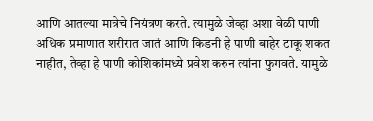आणि आतल्या मात्रेचे नियंत्रण करते. त्यामुळे जेव्हा अशा वेळी पाणी अधिक प्रमाणात शरीरात जातं आणि किडनी हे पाणी बाहेर टाकू शकत नाहीत, तेव्हा हे पाणी कोशिकांमध्ये प्रवेश करुन त्यांना फुगवते. यामुळे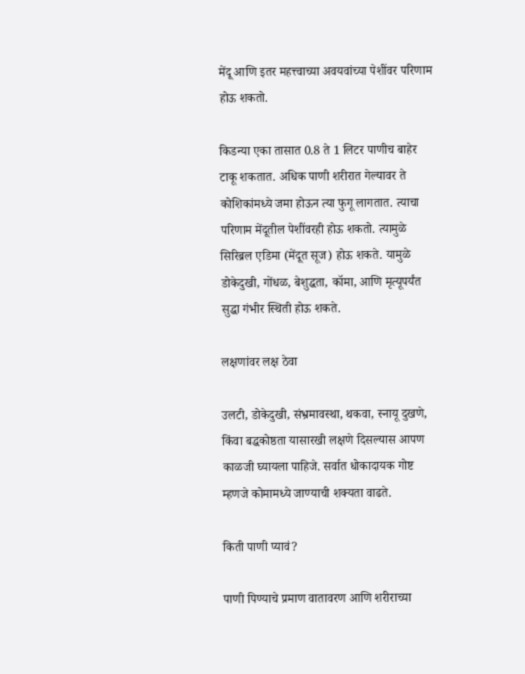मेंदू आणि इतर महत्त्वाच्या अवयवांच्या पेशींवर परिणाम होऊ शकतो.

किडन्या एका तासात 0.8 ते 1 लिटर पाणीच बाहेर टाकू शकतात. अधिक पाणी शरीरात गेल्यावर ते कोशिकांमध्ये जमा होऊन त्या फुगू लागतात. त्याचा परिणाम मेंदूतील पेशींवरही होऊ शकतो. त्यामुळे सिरिब्रल एडिमा (मेंदूत सूज) होऊ शकते. यामुळे डोकेदुखी, गोंधळ, बेशुद्धता, कॉमा, आणि मृत्यूपर्यंत सुद्धा गंभीर स्थिती होऊ शकते.

लक्षणांवर लक्ष ठेवा

उलटी, डोकेदुखी, संभ्रमावस्था, थकवा, स्नायू दुखणे, किंवा बद्धकोष्ठता यासारखी लक्षणे दिसल्यास आपण काळजी घ्यायला पाहिजे. सर्वात धोकादायक गोष्ट म्हणजे कोमामध्ये जाण्याची शक्यता वाढते.

किती पाणी प्यावं?

पाणी पिण्याचे प्रमाण वातावरण आणि शरीराच्या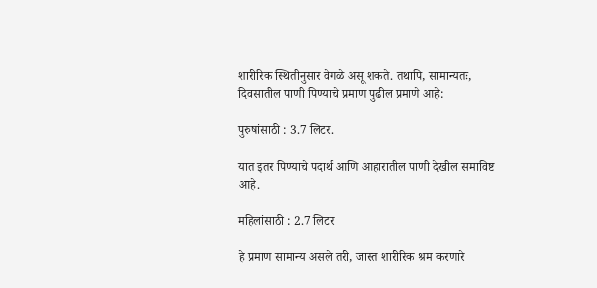शारीरिक स्थितीनुसार वेगळे असू शकते. तथापि, सामान्यतः, दिवसातील पाणी पिण्याचे प्रमाण पुढील प्रमाणे आहे:

पुरुषांसाठी : 3.7 लिटर.

यात इतर पिण्याचे पदार्थ आणि आहारातील पाणी देखील समाविष्ट आहे.

महिलांसाठी : 2.7 लिटर

हे प्रमाण सामान्य असले तरी, जास्त शारीरिक श्रम करणारे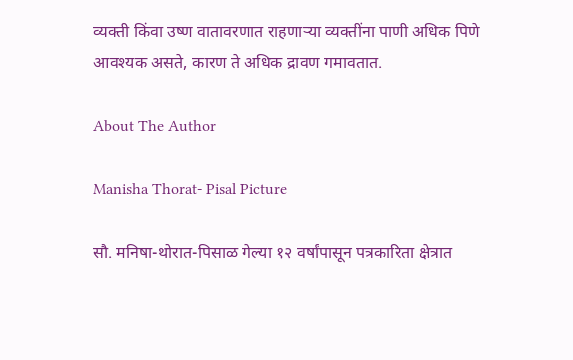व्यक्ती किंवा उष्ण वातावरणात राहणाऱ्या व्यक्तींना पाणी अधिक पिणे आवश्यक असते, कारण ते अधिक द्रावण गमावतात.

About The Author

Manisha Thorat- Pisal Picture

सौ. मनिषा-थोरात-पिसाळ गेल्या १२ वर्षांपासून पत्रकारिता क्षेत्रात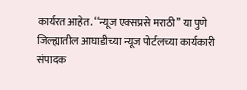कार्यरत आहेत. ‘‘न्यूज एक्सप्रसे मराठी’’ या पुणे जिल्ह्यातील आघाडीच्या न्यूज पोर्टलच्या कार्यकारी संपादक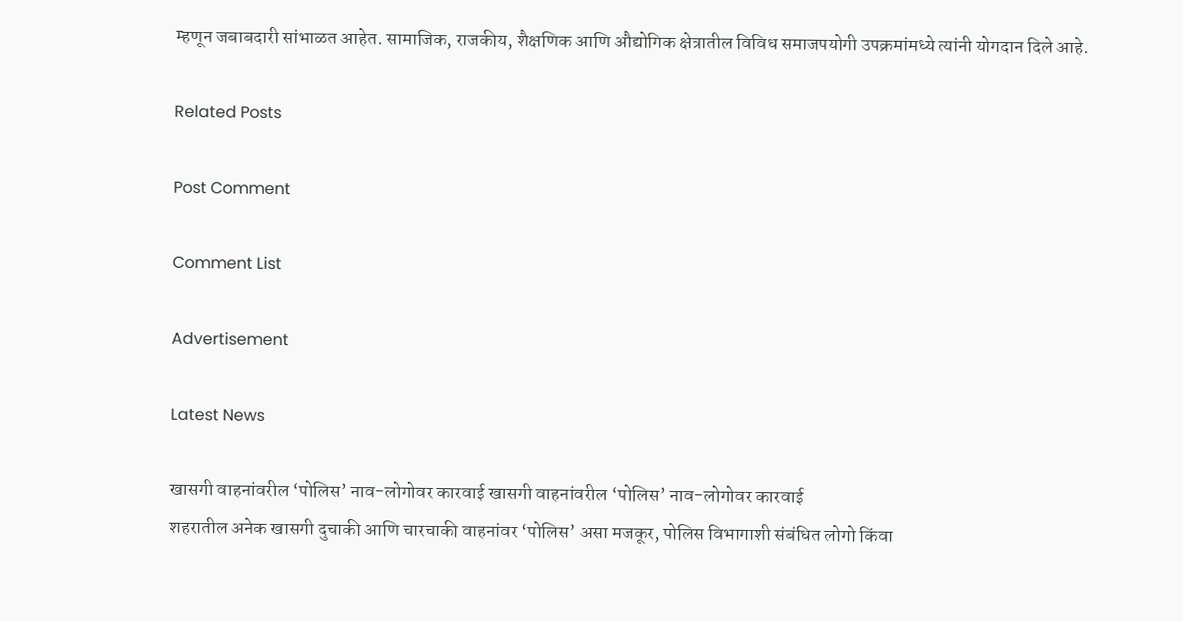म्हणून जबाबदारी सांभाळत आहेत. सामाजिक, राजकीय, शैक्षणिक आणि औद्योगिक क्षेत्रातील विविध समाजपयोगी उपक्रमांमध्ये त्यांनी योगदान दिले आहे.

Related Posts

Post Comment

Comment List

Advertisement

Latest News

खासगी वाहनांवरील ‘पोलिस’ नाव-लोगोवर कारवाई खासगी वाहनांवरील ‘पोलिस’ नाव-लोगोवर कारवाई
शहरातील अनेक खासगी दुचाकी आणि चारचाकी वाहनांवर ‘पोलिस’ असा मजकूर, पोलिस विभागाशी संबंधित लोगो किंवा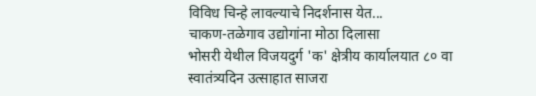विविध चिन्हे लावल्याचे निदर्शनास येत...
चाकण-तळेगाव उद्योगांना मोठा दिलासा
भोसरी येथील विजयदुर्ग 'क' क्षेत्रीय कार्यालयात ८० वा स्वातंत्र्यदिन उत्साहात साजरा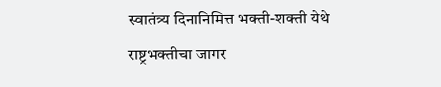स्वातंत्र्य दिनानिमित्त भक्ती-शक्ती येथे राष्ट्रभक्तीचा जागर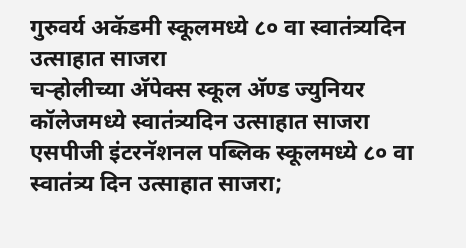गुरुवर्य अकॅडमी स्कूलमध्ये ८० वा स्वातंत्र्यदिन उत्साहात साजरा
चऱ्होलीच्या अ‍ॅपेक्स स्कूल अ‍ॅण्ड ज्युनियर कॉलेजमध्ये स्वातंत्र्यदिन उत्साहात साजरा
एसपीजी इंटरनॅशनल पब्लिक स्कूलमध्ये ८० वा स्वातंत्र्य दिन उत्साहात साजरा;